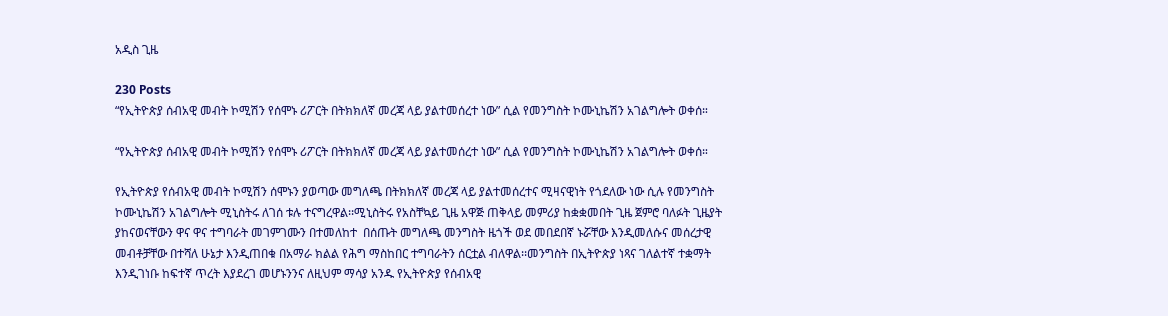አዲስ ጊዜ

230 Posts
“የኢትዮጵያ ሰብአዊ መብት ኮሚሽን የሰሞኑ ሪፖርት በትክክለኛ መረጃ ላይ ያልተመሰረተ ነው” ሲል የመንግስት ኮሙኒኬሽን አገልግሎት ወቀሰ።

“የኢትዮጵያ ሰብአዊ መብት ኮሚሽን የሰሞኑ ሪፖርት በትክክለኛ መረጃ ላይ ያልተመሰረተ ነው” ሲል የመንግስት ኮሙኒኬሽን አገልግሎት ወቀሰ።

የኢትዮጵያ የሰብአዊ መብት ኮሚሽን ሰሞኑን ያወጣው መግለጫ በትክክለኛ መረጃ ላይ ያልተመሰረተና ሚዛናዊነት የጎደለው ነው ሲሉ የመንግስት ኮሙኒኬሽን አገልግሎት ሚኒስትሩ ለገሰ ቱሉ ተናግረዋል፡፡ሚኒስትሩ የአስቸኳይ ጊዜ አዋጅ ጠቅላይ መምሪያ ከቋቋመበት ጊዜ ጀምሮ ባለፉት ጊዜያት ያከናወናቸውን ዋና ዋና ተግባራት መገምገሙን በተመለከተ  በሰጡት መግለጫ መንግስት ዜጎች ወደ መበደበኛ ኑሯቸው እንዲመለሱና መሰረታዊ መብቶቻቸው በተሻለ ሁኔታ እንዲጠበቁ በአማራ ክልል የሕግ ማስከበር ተግባራትን ሰርቷል ብለዋል፡፡መንግስት በኢትዮጵያ ነጻና ገለልተኛ ተቋማት እንዲገነቡ ከፍተኛ ጥረት እያደረገ መሆኑንንና ለዚህም ማሳያ አንዱ የኢትዮጵያ የሰብአዊ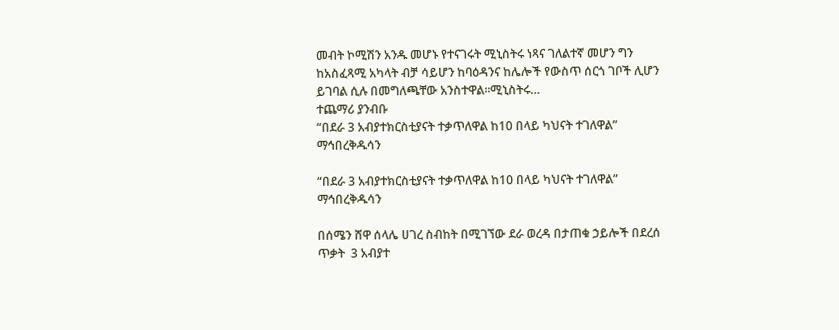መብት ኮሚሽን አንዱ መሆኑ የተናገሩት ሚኒስትሩ ነጻና ገለልተኛ መሆን ግን ከአስፈጻሚ አካላት ብቻ ሳይሆን ከባዕዳንና ከሌሎች የውስጥ ሰርጎ ገቦች ሊሆን ይገባል ሲሉ በመግለጫቸው አንስተዋል፡፡ሚኒስትሩ…
ተጨማሪ ያንብቡ
“በደራ 3 አብያተክርስቲያናት ተቃጥለዋል ከ10 በላይ ካህናት ተገለዋል” ማኅበረቅዱሳን

“በደራ 3 አብያተክርስቲያናት ተቃጥለዋል ከ10 በላይ ካህናት ተገለዋል” ማኅበረቅዱሳን

በሰሜን ሸዋ ሰላሌ ሀገረ ስብከት በሚገኘው ደራ ወረዳ በታጠቁ ኃይሎች በደረሰ ጥቃት  3 አብያተ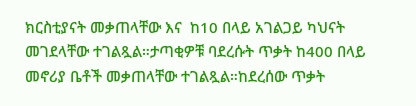ክርስቲያናት መቃጠላቸው እና  ከ10 በላይ አገልጋይ ካህናት መገደላቸው ተገልጿል።ታጣቂዎቹ ባደረሱት ጥቃት ከ400 በላይ  መኖሪያ ቤቶች መቃጠላቸው ተገልጿል።ከደረሰው ጥቃት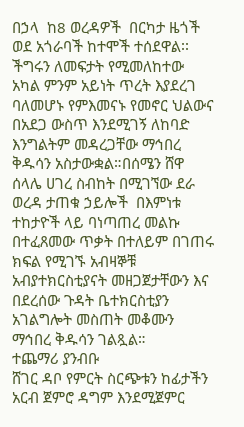በኃላ  ከ8 ወረዳዎች  በርካታ ዜጎች  ወደ አጎራባች ከተሞች ተሰደዋል፡፡ችግሩን ለመፍታት የሚመለከተው አካል ምንም አይነት ጥረት እያደረገ ባለመሆኑ የምእመናኑ የመኖር ህልውና በአደጋ ውስጥ እንደሚገኝ ለከባድ እንግልትም መዳረጋቸው ማኅበረ ቅዱሳን አስታውቋል።በሰሜን ሸዋ ሰላሌ ሀገረ ስብከት በሚገኘው ደራ ወረዳ ታጠቁ ኃይሎች  በእምነቱ ተከታዮች ላይ ባነጣጠረ መልኩ በተፈጸመው ጥቃት በተለይም በገጠሩ ክፍል የሚገኙ አብዛኞቹ አብያተክርስቲያናት መዘጋጀታቸውን እና በደረሰው ጉዳት ቤተክርስቲያን አገልግሎት መስጠት መቆሙን  ማኅበረ ቅዱሳን ገልጿል።
ተጨማሪ ያንብቡ
ሸገር ዳቦ የምርት ስርጭቱን ከፊታችን አርብ ጀምሮ ዳግም እንደሚጀምር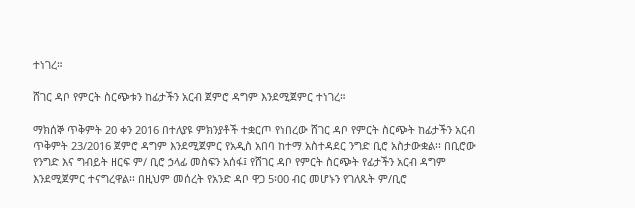ተነገረ።

ሸገር ዳቦ የምርት ስርጭቱን ከፊታችን አርብ ጀምሮ ዳግም እንደሚጀምር ተነገረ።

ማክሰኞ ጥቅምት 20 ቀን 2016 በተለያዩ ምክንያቶች ተቋርጦ የነበረው ሸገር ዳቦ የምርት ስርጭት ከፊታችን አርብ ጥቅምት 23/2016 ጀምሮ ዳግም እንደሚጀምር የአዲስ አበባ ከተማ አስተዳደር ንግድ ቢሮ አስታውቋል፡፡ በቢሮው የንግድ እና ግብይት ዘርፍ ም/ ቢሮ ኃላፊ መስፍን አሰፋ፤ የሸገር ዳቦ የምርት ስርጭት የፊታችን አርብ ዳግም እንደሚጀምር ተናግረዋል፡፡ በዚህም መሰረት የአንድ ዳቦ ዋጋ 5፡00 ብር መሆኑን የገለጹት ም/ቢሮ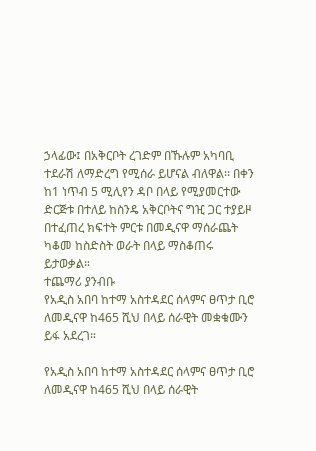ኃላፊው፤ በአቅርቦት ረገድም በኹሉም አካባቢ ተደራሽ ለማድረግ የሚሰራ ይሆናል ብለዋል፡፡ በቀን ከ1 ነጥብ 5 ሚሊየን ዳቦ በላይ የሚያመርተው ድርጅቱ በተለይ ከስንዴ አቅርቦትና ግዢ ጋር ተያይዞ በተፈጠረ ክፍተት ምርቱ በመዲናዋ ማሰራጨት ካቆመ ከስድስት ወራት በላይ ማስቆጠሩ ይታወቃል።
ተጨማሪ ያንብቡ
የአዲስ አበባ ከተማ አስተዳደር ሰላምና ፀጥታ ቢሮ ለመዲናዋ ከ465 ሺህ በላይ ሰራዊት መቋቁሙን ይፋ አደረገ።

የአዲስ አበባ ከተማ አስተዳደር ሰላምና ፀጥታ ቢሮ ለመዲናዋ ከ465 ሺህ በላይ ሰራዊት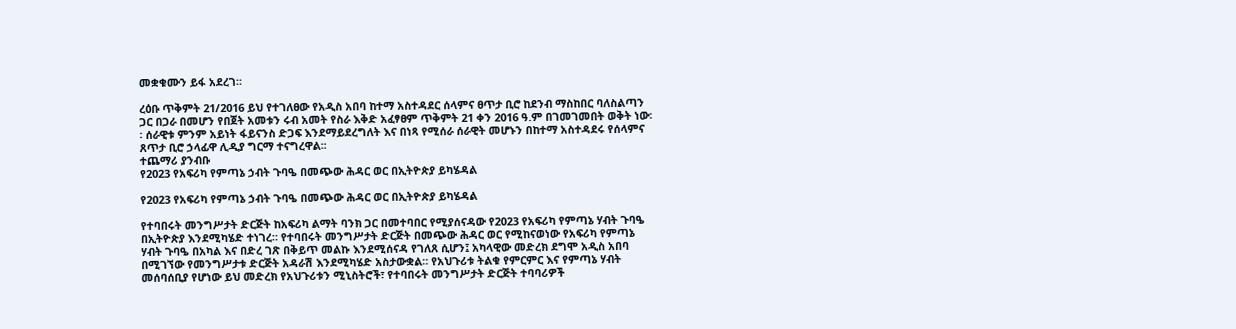መቋቁሙን ይፋ አደረገ።

ረዕቡ ጥቅምት 21/2016 ይህ የተገለፀው የአዲስ አበባ ከተማ አስተዳደር ሰላምና ፀጥታ ቢሮ ከደንብ ማስከበር ባለስልጣን ጋር በጋራ በመሆን የበጀት አመቱን ሩብ አመት የስራ እቅድ አፈፃፀም ጥቅምት 21 ቀን 2016 ዓ.ም በገመገመበት ወቅት ነው፡፡ ሰራዊቱ ምንም አይነት ፋይናንስ ድጋፍ እንደማይደረግለት እና በነጻ የሚሰራ ሰራዊት መሆኑን በከተማ አስተዳደሩ የሰላምና ጸጥታ ቢሮ ኃላፊዋ ሊዲያ ግርማ ተናግረዋል፡፡
ተጨማሪ ያንብቡ
የ2023 የአፍሪካ የምጣኔ ኃብት ጉባዔ በመጭው ሕዳር ወር በኢትዮጵያ ይካሄዳል

የ2023 የአፍሪካ የምጣኔ ኃብት ጉባዔ በመጭው ሕዳር ወር በኢትዮጵያ ይካሄዳል

የተባበሩት መንግሥታት ድርጅት ከአፍሪካ ልማት ባንክ ጋር በመተባበር የሚያሰናዳው የ2023 የአፍሪካ የምጣኔ ሃብት ጉባዔ በኢትዮጵያ እንደሚካሄድ ተነገረ። የተባበሩት መንግሥታት ድርጅት በመጭው ሕዳር ወር የሚከናወነው የአፍሪካ የምጣኔ ሃብት ጉባዔ በአካል እና በድረ ገጽ በቅይጥ መልኩ እንደሚሰናዳ የገለጸ ሲሆን፤ አካላዊው መድረክ ደግሞ አዲስ አበባ በሚገኘው የመንግሥታቱ ድርጅት አዳራሽ እንደሚካሄድ አስታውቋል። የአህጉሪቱ ትልቁ የምርምር እና የምጣኔ ሃብት መሰባሰቢያ የሆነው ይህ መድረክ የአህጉሪቱን ሚኒስትሮች፣ የተባበሩት መንግሥታት ድርጅት ተባባሪዎች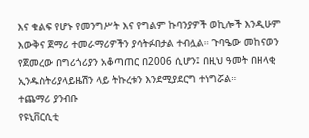እና ቁልፍ የሆኑ የመንግሥት እና የግልም ኩባንያዎች ወኪሎች እንዲሁም እውቅና ጀማሪ ተመራማሪዎችን ያሳትፉበታል ተብሏል። ጉባዔው መከናወን የጀመረው በግሪጎሪያን አቆጣጠር በ2006 ሲሆን፤ በዚህ ዓመት በዘላቂ ኢንዱስትሪያላይዜሽን ላይ ትኩረቱን እንደሚያደርግ ተነግሯል።
ተጨማሪ ያንብቡ
የዩኒቨርሲቲ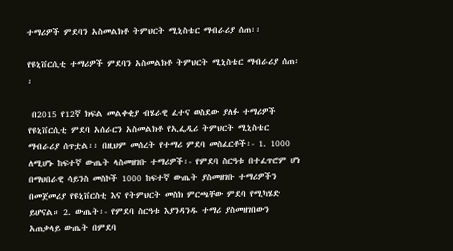ተማሪዎች ምደባን አስመልክቶ ትምህርት ሚኒስቴር ማብራሪያ ሰጠ፡፡

የዩኒቨርሲቲ ተማሪዎች ምደባን አስመልክቶ ትምህርት ሚኒስቴር ማብራሪያ ሰጠ፡፡

 በ2015 የ12ኛ ክፍል መልቀቂያ ብሄራዊ ፈተና ወስደው ያለፉ ተማሪዎች የዩኒቨርሲቲ ምደባ አሰራርን አስመልክቶ የኢፌዲሪ ትምህርት ሚኒስቴር ማብራሪያ ሰጥቷል፡፡ በዚህም መሰረት የተማሪ ምደባ መስፈርቶች፡- 1. 1000 ለሚሆኑ ከፍተኛ ውጤት ላስመዘገቡ ተማሪዎች፡- የምደባ ስርዓቱ በተፈጥሮም ሆነ በማህበራዊ ሳይንስ መስኮች 1000 ከፍተኛ ውጤት ያስመዘገቡ ተማሪዎችን በመጀመሪያ የዩኒቨርስቲ እና የትምህርት መስክ ምርጫቸው ምደባ የሚካሄድ ይሆናል። 2. ውጤት፡- የምደባ ስርዓቱ እያንዳንዱ ተማሪ ያስመዘገበውን አጠቃላይ ውጤት በምደባ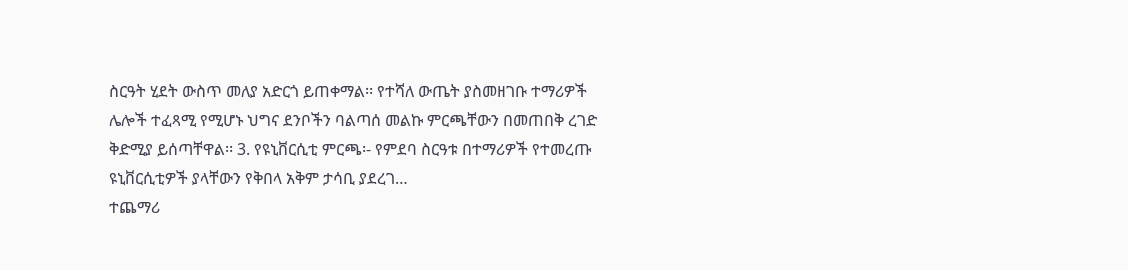ስርዓት ሂደት ውስጥ መለያ አድርጎ ይጠቀማል፡፡ የተሻለ ውጤት ያስመዘገቡ ተማሪዎች ሌሎች ተፈጻሚ የሚሆኑ ህግና ደንቦችን ባልጣሰ መልኩ ምርጫቸውን በመጠበቅ ረገድ ቅድሚያ ይሰጣቸዋል፡፡ 3. የዩኒቨርሲቲ ምርጫ፡- የምደባ ስርዓቱ በተማሪዎች የተመረጡ ዩኒቨርሲቲዎች ያላቸውን የቅበላ አቅም ታሳቢ ያደረገ…
ተጨማሪ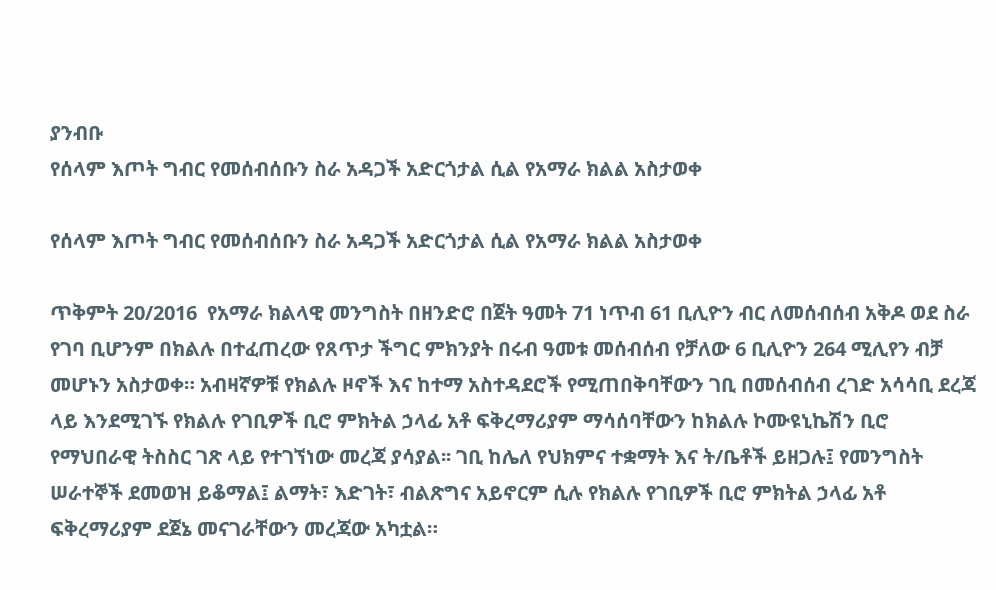ያንብቡ
የሰላም እጦት ግብር የመሰብሰቡን ስራ አዳጋች አድርጎታል ሲል የአማራ ክልል አስታወቀ

የሰላም እጦት ግብር የመሰብሰቡን ስራ አዳጋች አድርጎታል ሲል የአማራ ክልል አስታወቀ

ጥቅምት 20/2016  የአማራ ክልላዊ መንግስት በዘንድሮ በጀት ዓመት 71 ነጥብ 61 ቢሊዮን ብር ለመሰብሰብ አቅዶ ወደ ስራ የገባ ቢሆንም በክልሉ በተፈጠረው የጸጥታ ችግር ምክንያት በሩብ ዓመቱ መሰብሰብ የቻለው 6 ቢሊዮን 264 ሚሊየን ብቻ መሆኑን አስታወቀ። አብዛኛዎቹ የክልሉ ዞኖች እና ከተማ አስተዳደሮች የሚጠበቅባቸውን ገቢ በመሰብሰብ ረገድ አሳሳቢ ደረጃ ላይ እንደሚገኙ የክልሉ የገቢዎች ቢሮ ምክትል ኃላፊ አቶ ፍቅረማሪያም ማሳሰባቸውን ከክልሉ ኮሙዩኒኬሽን ቢሮ የማህበራዊ ትስስር ገጽ ላይ የተገኘነው መረጃ ያሳያል፡፡ ገቢ ከሌለ የህክምና ተቋማት እና ት/ቤቶች ይዘጋሉ፤ የመንግስት ሠራተኞች ደመወዝ ይቆማል፤ ልማት፣ እድገት፣ ብልጽግና አይኖርም ሲሉ የክልሉ የገቢዎች ቢሮ ምክትል ኃላፊ አቶ ፍቅረማሪያም ደጀኔ መናገራቸውን መረጃው አካቷል።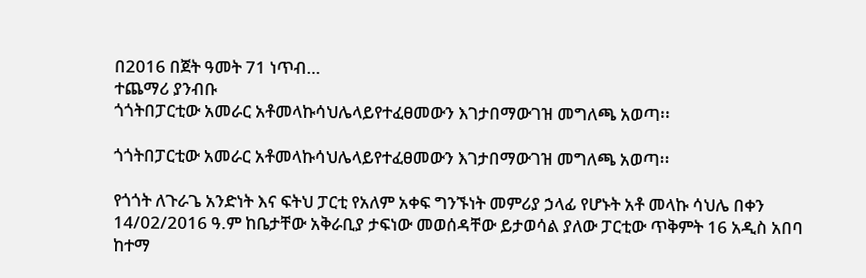በ2016 በጀት ዓመት 71 ነጥብ…
ተጨማሪ ያንብቡ
ጎጎትበፓርቲው አመራር አቶመላኩሳህሌላይየተፈፀመውን እገታበማውገዝ መግለጫ አወጣ፡፡

ጎጎትበፓርቲው አመራር አቶመላኩሳህሌላይየተፈፀመውን እገታበማውገዝ መግለጫ አወጣ፡፡

የጎጎት ለጉራጌ አንድነት እና ፍትህ ፓርቲ የአለም አቀፍ ግንኙነት መምሪያ ኃላፊ የሆኑት አቶ መላኩ ሳህሌ በቀን 14/02/2016 ዓ.ም ከቤታቸው አቅራቢያ ታፍነው መወሰዳቸው ይታወሳል ያለው ፓርቲው ጥቅምት 16 አዲስ አበባ ከተማ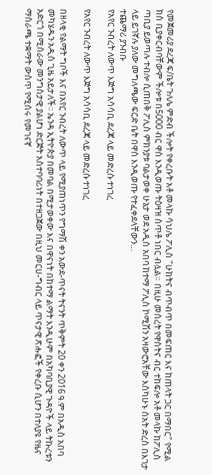የመጀመሪያ ደረጃ ፍ/ቤት ጉለሌ ምድብ ችሎት የቀረቡት አቶ መላኩ ሳህሌ ፖሊስ "ሁከትና ብጥብጥ በመፍጠር እና ከጠላት ጋር በማበር" የሚል  ክስ ቢያቀርብባቸውም ችሎቱ በ5000 ብር ዋስ እንዲወጡ ትዕዛዝ ሰጥቶ ነበር ብሏል። በዚሁ መሰረት የዋስትና ብር ተከፍሎ አቶ መላኩ ከፖሊስ ጣቢያ ይወጣሉ ተብሎ ሲጠበቅ ፖሊስ ምክንያቱ ባልታወቀ ሁኔታ ወደ አዲስ አበባ ከተማ ፖሊስ ኮሚሽን አዛውሮአቸው እስካሁኑ ሰአት ድረስ በእገታ ላይ ይገኛሉ ያለው መግለጫው ፍርድ ቤት በዋስ እንዲወጡ የተፈቀደላቸውን…
ተጨማሪ ያንብቡ
የአየር ንብረት ለውጥ እጅግ አሳሳቢ ደረጃ ላይ መድረሱ ተነገረ

የአየር ንብረት ለውጥ እጅግ አሳሳቢ ደረጃ ላይ መድረሱ ተነገረ

በዘላቂ የልማት ግቦች እና በአየር ንብረት ለውጥ ላይ የሚያጠነጥን የግማሽ ቀን አውደ-ጥናት ትናንት ጥቅምት 20 ቀን 2016 ዓ.ም በአዲስ አበባ መካሄዱን አዲስ ጊዜ አይታለች፡፡ ኤንዳ ኢትዮጵያ በመባል በሚታወቀው እና በዋናነት በከተማ ልማት እንዲሁም በአካባቢያዊ ጉዳዮች ላይ ትኩረቱን አድርጎ በሚሰራው መንግስታዊ ያልሆነ ድርጅት አስተባባሪነት በተዘጋጀው በዚህ መርሀ-ግብር ላይ ጥናታዊ ጽሑፎች የቀረቡ ሲሆን በተለያዩ የዜና ማሰራጫ ተቋማት ውስጥ የሚሰሩ የመገናኛ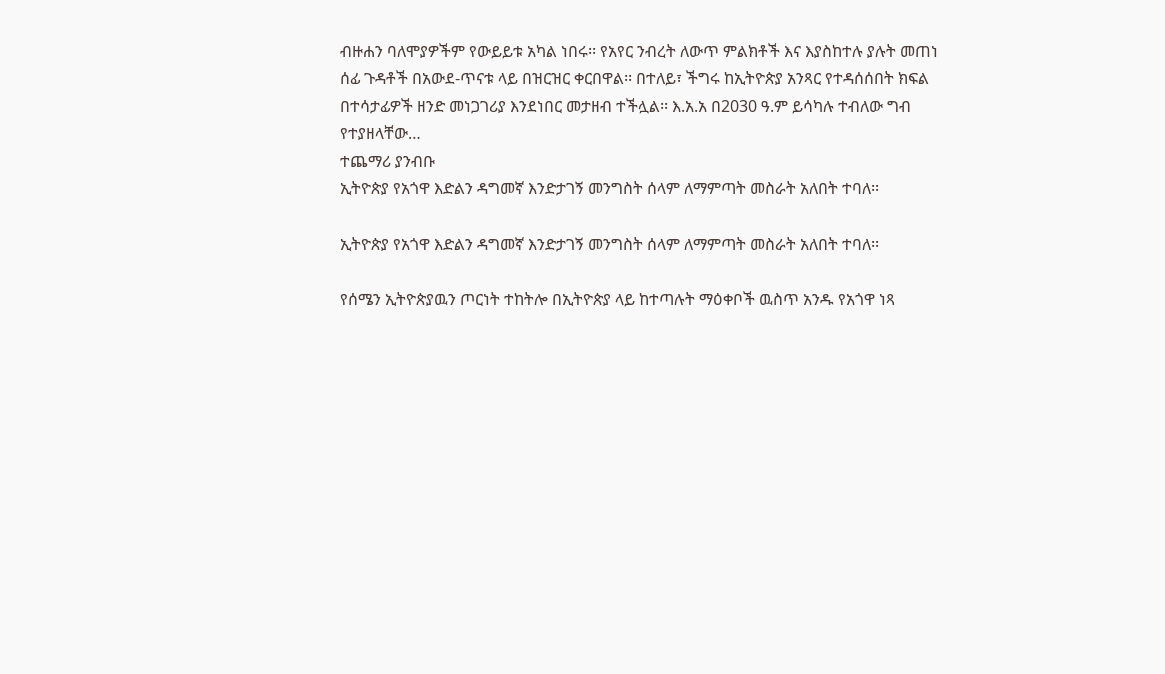ብዙሐን ባለሞያዎችም የውይይቱ አካል ነበሩ፡፡ የአየር ንብረት ለውጥ ምልክቶች እና እያስከተሉ ያሉት መጠነ ሰፊ ጉዳቶች በአውደ-ጥናቱ ላይ በዝርዝር ቀርበዋል፡፡ በተለይ፣ ችግሩ ከኢትዮጵያ አንጻር የተዳሰሰበት ክፍል በተሳታፊዎች ዘንድ መነጋገሪያ እንደነበር መታዘብ ተችሏል፡፡ እ.አ.አ በ2030 ዓ.ም ይሳካሉ ተብለው ግብ የተያዘላቸው…
ተጨማሪ ያንብቡ
ኢትዮጵያ የአጎዋ እድልን ዳግመኛ እንድታገኝ መንግስት ሰላም ለማምጣት መስራት አለበት ተባለ፡፡

ኢትዮጵያ የአጎዋ እድልን ዳግመኛ እንድታገኝ መንግስት ሰላም ለማምጣት መስራት አለበት ተባለ፡፡

የሰሜን ኢትዮጵያዉን ጦርነት ተከትሎ በኢትዮጵያ ላይ ከተጣሉት ማዕቀቦች ዉስጥ አንዱ የአጎዋ ነጻ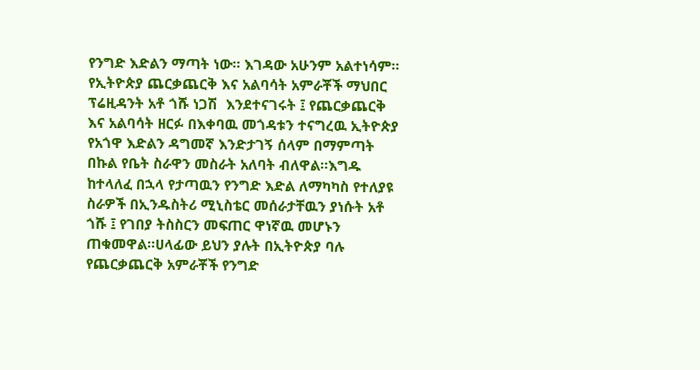የንግድ እድልን ማጣት ነው፡፡ እገዳው አሁንም አልተነሳም፡፡የኢትዮጵያ ጨርቃጨርቅ እና አልባሳት አምራቾች ማህበር ፕሬዚዳንት አቶ ጎሹ ነጋሽ  እንደተናገሩት ፤ የጨርቃጨርቅ እና አልባሳት ዘርፉ በእቀባዉ መጎዳቱን ተናግረዉ ኢትዮጵያ የአጎዋ እድልን ዳግመኛ እንድታገኝ ሰላም በማምጣት በኩል የቤት ስራዋን መስራት አለባት ብለዋል።እግዱ ከተላለፈ በኋላ የታጣዉን የንግድ እድል ለማካካስ የተለያዩ ስራዎች በኢንዱስትሪ ሚኒስቴር መሰራታቸዉን ያነሱት አቶ ጎሹ ፤ የገበያ ትስስርን መፍጠር ዋነኛዉ መሆኑን ጠቁመዋል።ሀላፊው ይህን ያሉት በኢትዮጵያ ባሉ የጨርቃጨርቅ አምራቾች የንግድ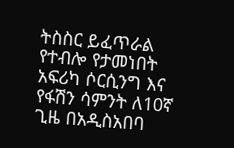ትስስር ይፈጥራል የተብሎ የታመነበት አፍሪካ ሶርሲንግ እና የፋሽን ሳምንት ለ10ኛ ጊዜ በአዲስአበባ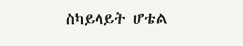ስካይላይት ሆቴል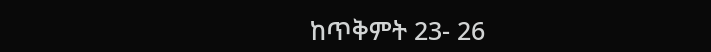ከጥቅምት 23- 26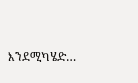እንደሚካሄድ…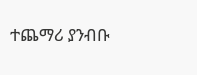ተጨማሪ ያንብቡ